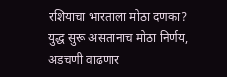रशियाचा भारताला मोठा दणका? युद्ध सुरू असतानाच मोठा निर्णय, अडचणी वाढणार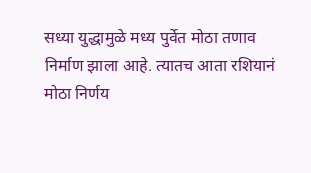सध्या युद्धामुळे मध्य पुर्वेत मोठा तणाव निर्माण झाला आहे. त्यातच आता रशियानं मोठा निर्णय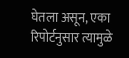घेतला असून, एका रिपोर्टनुसार त्यामुळे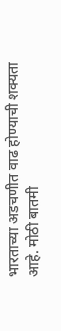भारताच्या अडचणीत वाढ होण्याची शक्यता आहे. मोठी बातमी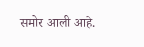समोर आली आहे.